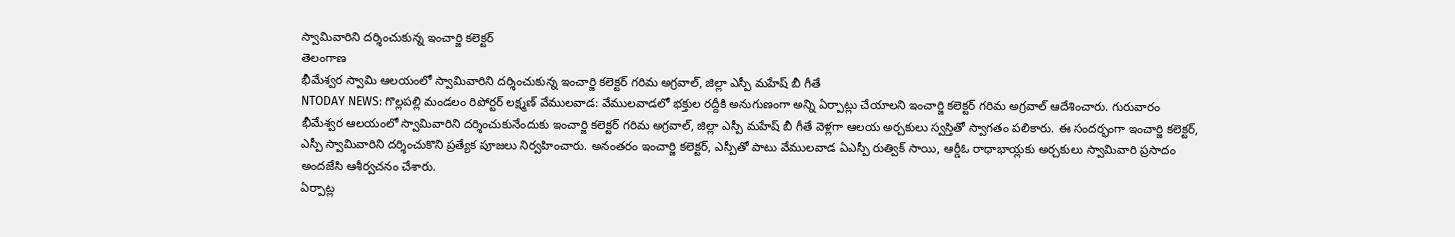స్వామివారిని దర్శించుకున్న ఇంచార్జి కలెక్టర్
తెలంగాణ
భీమేశ్వర స్వామి ఆలయంలో స్వామివారిని దర్శించుకున్న ఇంచార్జి కలెక్టర్ గరిమ అగ్రవాల్, జిల్లా ఎస్పీ మహేష్ బీ గీతే
NTODAY NEWS: గొల్లపల్లి మండలం రిపోర్టర్ లక్ష్మణ్ వేములవాడ: వేములవాడలో భక్తుల రద్దీకి అనుగుణంగా అన్ని ఏర్పాట్లు చేయాలని ఇంచార్జి కలెక్టర్ గరిమ అగ్రవాల్ ఆదేశించారు. గురువారం భీమేశ్వర ఆలయంలో స్వామివారిని దర్శించుకునేందుకు ఇంచార్జి కలెక్టర్ గరిమ అగ్రవాల్, జిల్లా ఎస్పీ మహేష్ బీ గీతే వెళ్లగా ఆలయ అర్చకులు స్వస్తితో స్వాగతం పలికారు. ఈ సందర్భంగా ఇంచార్జి కలెక్టర్, ఎస్పీ స్వామివారిని దర్శించుకొని ప్రత్యేక పూజలు నిర్వహించారు. అనంతరం ఇంచార్జి కలెక్టర్, ఎస్పీతో పాటు వేములవాడ ఏఎస్పీ రుత్విక్ సాయి, ఆర్డీఓ రాధాభాయ్లకు అర్చకులు స్వామివారి ప్రసాదం అందజేసి ఆశీర్వచనం చేశారు.
ఏర్పాట్ల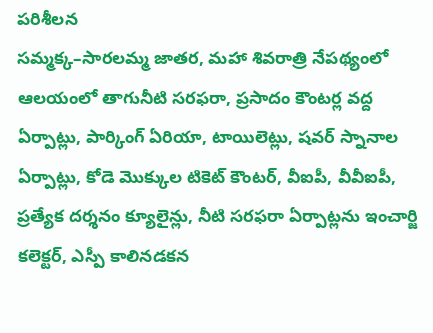పరిశీలన
సమ్మక్క–సారలమ్మ జాతర, మహా శివరాత్రి నేపథ్యంలో ఆలయంలో తాగునీటి సరఫరా, ప్రసాదం కౌంటర్ల వద్ద ఏర్పాట్లు, పార్కింగ్ ఏరియా, టాయిలెట్లు, షవర్ స్నానాల ఏర్పాట్లు, కోడె మొక్కుల టికెట్ కౌంటర్, వీఐపీ, వీవీఐపీ, ప్రత్యేక దర్శనం క్యూలైన్లు, నీటి సరఫరా ఏర్పాట్లను ఇంచార్జి కలెక్టర్, ఎస్పీ కాలినడకన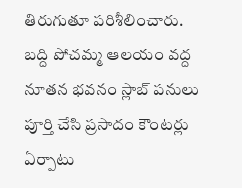తిరుగుతూ పరిశీలించారు.
బద్ది పోచమ్మ ఆలయం వద్ద నూతన భవనం స్లాబ్ పనులు పూర్తి చేసి ప్రసాదం కౌంటర్లు ఏర్పాటు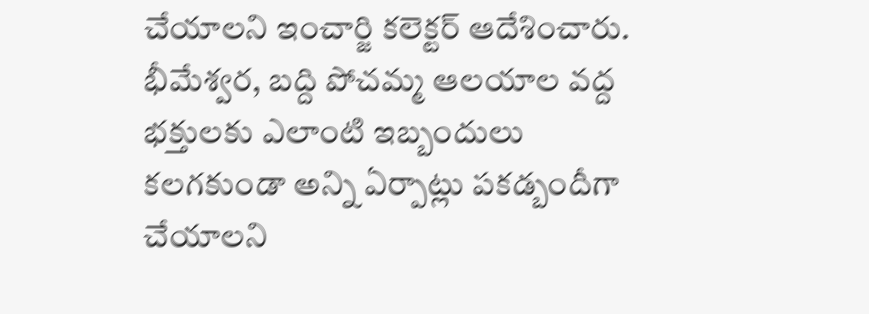చేయాలని ఇంచార్జి కలెక్టర్ ఆదేశించారు.
భీమేశ్వర, బద్ది పోచమ్మ ఆలయాల వద్ద భక్తులకు ఎలాంటి ఇబ్బందులు కలగకుండా అన్ని ఏర్పాట్లు పకడ్బందీగా చేయాలని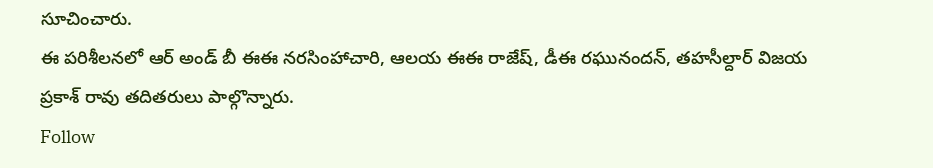సూచించారు.
ఈ పరిశీలనలో ఆర్ అండ్ బీ ఈఈ నరసింహాచారి, ఆలయ ఈఈ రాజేష్, డీఈ రఘునందన్, తహసీల్దార్ విజయ ప్రకాశ్ రావు తదితరులు పాల్గొన్నారు.
Follow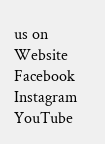us on
Website
Facebook
Instagram
YouTube